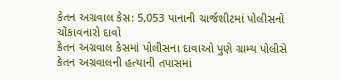કેતન અગ્રવાલ કેસ: 5,053 પાનાની ચાર્જશીટમાં પોલીસનો ચોંકાવનારો દાવો
કેતન અગ્રવાલ કેસમાં પોલીસના દાવાઓ પુણે ગ્રામ્ય પોલીસે કેતન અગ્રવાલની હત્યાની તપાસમાં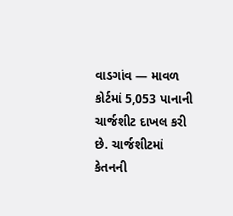વાડગાંવ — માવળ કોર્ટમાં 5,053 પાનાની ચાર્જશીટ દાખલ કરી છે. ચાર્જશીટમાં કેતનની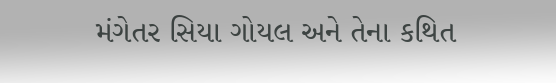મંગેતર સિયા ગોયલ અને તેના કથિત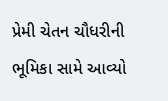પ્રેમી ચેતન ચૌધરીની ભૂમિકા સામે આવ્યો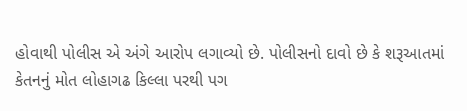હોવાથી પોલીસ એ અંગે આરોપ લગાવ્યો છે. પોલીસનો દાવો છે કે શરૂઆતમાં કેતનનું મોત લોહાગઢ કિલ્લા પરથી પગ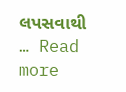લપસવાથી … Read more